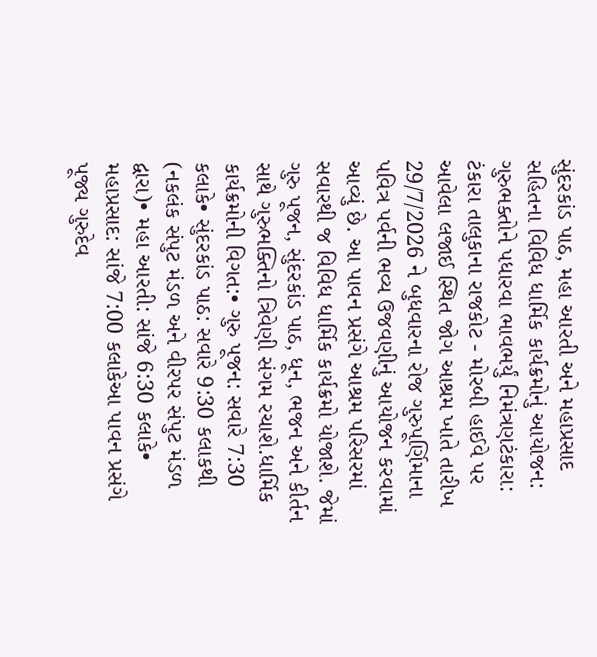સુંદરકાંડ પાઠ, મહા આરતી અને મહાપ્રસાદ સહિતના વિવિધ ધાર્મિક કાર્યક્રમોનું આયોજન: ગુરુભક્તોને પધારવા ભાવભર્યું નિમંત્રણટંકારા: ટંકારા તાલુકાના રાજકોટ - મોરબી હાઈવે પર આવેલા લજાઈ સ્થિત જોગ આશ્રમ ખાતે તારીખ 29/7/2026 ને બુધવારના રોજ ગુરુપૂર્ણિમાના પવિત્ર પર્વની ભવ્ય ઉજવણીનું આયોજન કરવામાં આવ્યું છે. આ પાવન પ્રસંગે આશ્રમ પરિસરમાં સવારથી જ વિવિધ ધાર્મિક કાર્યક્રમો યોજાશે. જેમાં ગુરુ પૂજન, સુંદરકાંડ પાઠ, ધૂન, ભજન અને કીર્તન સાથે ગુરુભક્તિનો ત્રિવેણી સંગમ રચાશે.ધાર્મિક કાર્યક્રમોની વિગત:• ગુરુ પૂજન: સવારે 7:30 કલાકે• સુંદરકાંડ પાઠ: સવારે 9:30 કલાકથી (નકલંક સંપુટ મંડળ અને વીરપર સંપુટ મંડળ દ્વારા)• મહા આરતી: સાંજે 6:30 કલાકે• મહાપ્રસાદ: સાંજે 7:00 કલાકેઆ પાવન પ્રસંગે પૂજ્ય ગુરુદેવ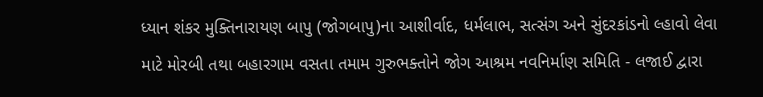ધ્યાન શંકર મુક્તિનારાયણ બાપુ (જોગબાપુ)ના આશીર્વાદ, ધર્મલાભ, સત્સંગ અને સુંદરકાંડનો લ્હાવો લેવા માટે મોરબી તથા બહારગામ વસતા તમામ ગુરુભક્તોને જોગ આશ્રમ નવનિર્માણ સમિતિ - લજાઈ દ્વારા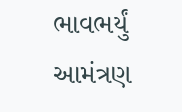ભાવભર્યું આમંત્રણ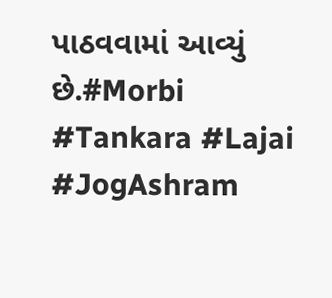પાઠવવામાં આવ્યું છે.#Morbi #Tankara #Lajai #JogAshram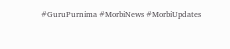#GuruPurnima #MorbiNews #MorbiUpdates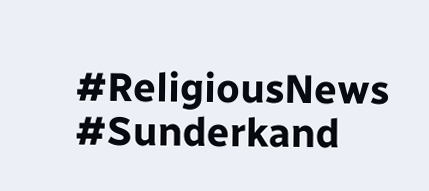#ReligiousNews #Sunderkand